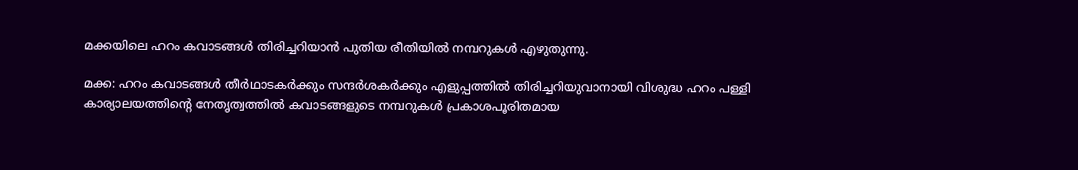മക്കയിലെ ഹറം കവാടങ്ങള്‍ തിരിച്ചറിയാന്‍ പുതിയ രീതിയില്‍ നമ്പറുകള്‍ എഴുതുന്നു.

മക്ക: ഹറം കവാടങ്ങള്‍ തീര്‍ഥാടകര്‍ക്കും സന്ദര്‍ശകര്‍ക്കും എളുപ്പത്തില്‍ തിരിച്ചറിയുവാനായി വിശുദ്ധ ഹറം പള്ളി കാര്യാലയത്തിന്റെ നേതൃത്വത്തില്‍ കവാടങ്ങളുടെ നമ്പറുകള്‍ പ്രകാശപൂരിതമായ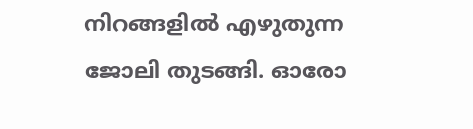നിറങ്ങളില്‍ എഴുതുന്ന ജോലി തുടങ്ങി. ഓരോ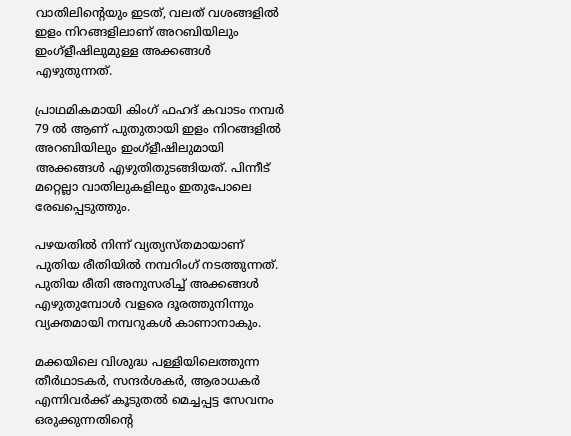വാതിലിന്റെയും ഇടത്, വലത് വശങ്ങളില്‍ ഇളം നിറങ്ങളിലാണ് അറബിയിലും ഇംഗ്‌ളീഷിലുമുള്ള അക്കങ്ങള്‍ എഴുതുന്നത്.

പ്രാഥമികമായി കിംഗ് ഫഹദ് കവാടം നമ്പര്‍ 79 ല്‍ ആണ് പുതുതായി ഇളം നിറങ്ങളില്‍ അറബിയിലും ഇംഗ്‌ളീഷിലുമായി അക്കങ്ങള്‍ എഴുതിതുടങ്ങിയത്. പിന്നീട് മറ്റെല്ലാ വാതിലുകളിലും ഇതുപോലെ രേഖപ്പെടുത്തും.

പഴയതില്‍ നിന്ന് വ്യത്യസ്തമായാണ് പുതിയ രീതിയില്‍ നമ്പറിംഗ് നടത്തുന്നത്. പുതിയ രീതി അനുസരിച്ച് അക്കങ്ങള്‍ എഴുതുമ്പോള്‍ വളരെ ദൂരത്തുനിന്നും വ്യക്തമായി നമ്പറുകള്‍ കാണാനാകും.

മക്കയിലെ വിശുദ്ധ പള്ളിയിലെത്തുന്ന തീര്‍ഥാടകര്‍, സന്ദര്‍ശകര്‍, ആരാധകര്‍ എന്നിവര്‍ക്ക് കൂടുതല്‍ മെച്ചപ്പട്ട സേവനം ഒരുക്കുന്നതിന്റെ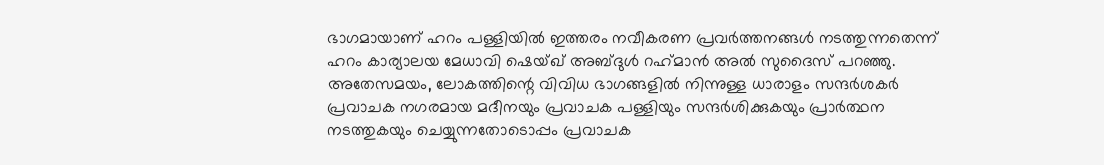ഭാഗമായാണ് ഹറം പള്ളിയില്‍ ഇത്തരം നവീകരണ പ്രവര്‍ത്തനങ്ങള്‍ നടത്തുന്നതെന്ന് ഹറം കാര്യാലയ മേധാവി ഷെയ്ഖ് അബ്ദുള്‍ റഹ്‌മാന്‍ അല്‍ സുദൈസ് പറഞ്ഞു.
അതേസമയം, ലോകത്തിന്റെ വിവിധ ഭാഗങ്ങളില്‍ നിന്നുള്ള ധാരാളം സന്ദര്‍ശകര്‍ പ്രവാചക നഗരമായ മദീനയും പ്രവാചക പള്ളിയും സന്ദര്‍ശിക്കുകയും പ്രാര്‍ത്ഥന നടത്തുകയും ചെയ്യുന്നതോടൊപ്പം പ്രവാചക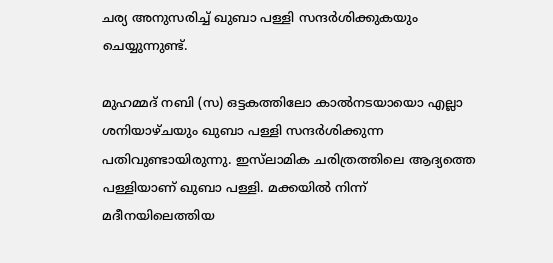ചര്യ അനുസരിച്ച് ഖുബാ പള്ളി സന്ദര്‍ശിക്കുകയും ചെയ്യുന്നുണ്ട്.

മുഹമ്മദ് നബി (സ) ഒട്ടകത്തിലോ കാല്‍നടയായൊ എല്ലാ ശനിയാഴ്ചയും ഖുബാ പള്ളി സന്ദര്‍ശിക്കുന്ന പതിവുണ്ടായിരുന്നു. ഇസ്‌ലാമിക ചരിത്രത്തിലെ ആദ്യത്തെ പള്ളിയാണ് ഖുബാ പള്ളി. മക്കയില്‍ നിന്ന് മദീനയിലെത്തിയ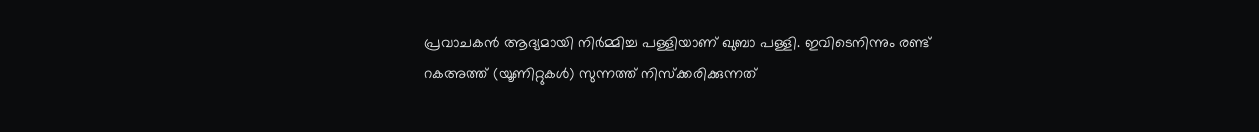പ്രവാചകന്‍ ആദ്യമായി നിര്‍മ്മിച്ച പള്ളിയാണ് ഖുബാ പള്ളി. ഇവിടെനിന്നും രണ്ട് റകഅത്ത് (യൂണിറ്റുകള്‍) സുന്നത്ത് നിസ്‌ക്കരിക്കുന്നത്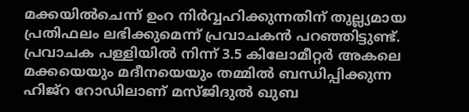മക്കയില്‍ചെന്ന് ഉംറ നിര്‍വ്വഹിക്കുന്നതിന് തുല്ല്യമായ പ്രതിഫലം ലഭിക്കുമെന്ന് പ്രവാചകന്‍ പറഞ്ഞിട്ടുണ്ട്. പ്രവാചക പള്ളിയില്‍ നിന്ന് 3.5 കിലോമീറ്റര്‍ അകലെ മക്കയെയും മദീനയെയും തമ്മില്‍ ബന്ധിപ്പിക്കുന്ന ഹിജ്‌റ റോഡിലാണ് മസ്ജിദുല്‍ ഖുബ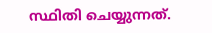സ്ഥിതി ചെയ്യുന്നത്.